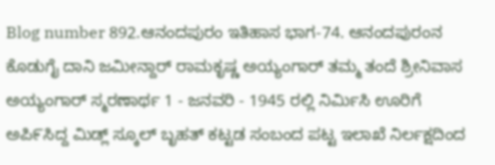Blog number 892.ಆನಂದಪುರಂ ಇತಿಹಾಸ ಭಾಗ-74. ಆನಂದಪುರಂನ ಕೊಡುಗೈ ದಾನಿ ಜಮೀನ್ದಾರ್ ರಾಮಕೃಷ್ಣ ಅಯ್ಯಂಗಾರ್ ತಮ್ಮ ತಂದೆ ಶ್ರೀನಿವಾಸ ಅಯ್ಯಂಗಾರ್ ಸ್ಮರಣಾರ್ಥ 1 - ಜನವರಿ - 1945 ರಲ್ಲಿ ನಿರ್ಮಿಸಿ ಊರಿಗೆ ಅಪಿ೯ಸಿದ್ದ ಮಿಡ್ಲ್ ಸ್ಕೂಲ್ ಬೃಹತ್ ಕಟ್ಟಡ ಸಂಬಂದ ಪಟ್ಟ ಇಲಾಖೆ ನಿರ್ಲಕ್ಷದಿಂದ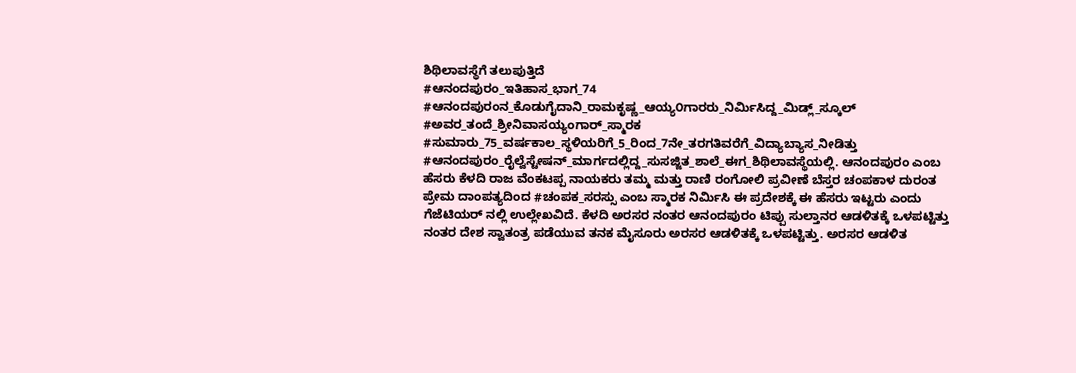ಶಿಥಿಲಾವಸ್ಥೆಗೆ ತಲುಪುತ್ತಿದೆ
#ಆನಂದಪುರಂ_ಇತಿಹಾಸ_ಭಾಗ_74 #ಆನಂದಪುರಂನ_ಕೊಡುಗೈದಾನಿ_ರಾಮಕೃಷ್ಣ_ಆಯ್ಯ೦ಗಾರರು_ನಿರ್ಮಿಸಿದ್ದ_ಮಿಡ್ಲ್_ಸ್ಕೂಲ್ #ಅವರ_ತಂದೆ_ಶ್ರೀನಿವಾಸಯ್ಯಂಗಾರ್_ಸ್ಮಾರಕ #ಸುಮಾರು_75_ವರ್ಷಕಾಲ_ಸ್ಥಳಿಯರಿಗೆ_5_ರಿಂದ_7ನೇ_ತರಗತಿವರೆಗೆ_ವಿದ್ಯಾಬ್ಯಾಸ_ನೀಡಿತ್ತು #ಆನಂದಪುರಂ_ರೈಲ್ವೆಸ್ಟೇಷನ್_ಮಾರ್ಗದಲ್ಲಿದ್ದ_ಸುಸಜ್ಜಿತ_ಶಾಲೆ_ಈಗ_ಶಿಥಿಲಾವಸ್ಥೆಯಲ್ಲಿ. ಆನಂದಪುರಂ ಎಂಬ ಹೆಸರು ಕೆಳದಿ ರಾಜ ವೆಂಕಟಪ್ಪ ನಾಯಕರು ತಮ್ಮ ಮತ್ತು ರಾಣಿ ರಂಗೋಲಿ ಪ್ರವೀಣೆ ಬೆಸ್ತರ ಚಂಪಕಾಳ ದುರಂತ ಪ್ರೇಮ ದಾಂಪತ್ಯದಿಂದ #ಚಂಪಕ_ಸರಸ್ಸು ಎಂಬ ಸ್ಮಾರಕ ನಿರ್ಮಿಸಿ ಈ ಪ್ರದೇಶಕ್ಕೆ ಈ ಹೆಸರು ಇಟ್ಟರು ಎಂದು ಗೆಜೆಟಿಯರ್ ನಲ್ಲಿ ಉಲ್ಲೇಖವಿದೆ. ಕೆಳದಿ ಅರಸರ ನಂತರ ಆನಂದಪುರಂ ಟಿಪ್ಪು ಸುಲ್ತಾನರ ಆಡಳಿತಕ್ಕೆ ಒಳಪಟ್ಟಿತ್ತು ನಂತರ ದೇಶ ಸ್ವಾತಂತ್ರ ಪಡೆಯುವ ತನಕ ಮೈಸೂರು ಅರಸರ ಆಡಳಿತಕ್ಕೆ ಒಳಪಟ್ಟಿತ್ತು. ಅರಸರ ಆಡಳಿತ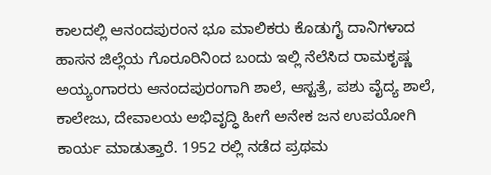ಕಾಲದಲ್ಲಿ ಆನಂದಪುರಂನ ಭೂ ಮಾಲಿಕರು ಕೊಡುಗೈ ದಾನಿಗಳಾದ ಹಾಸನ ಜಿಲ್ಲೆಯ ಗೊರೂರಿನಿಂದ ಬಂದು ಇಲ್ಲಿ ನೆಲೆಸಿದ ರಾಮಕೃಷ್ಣ ಅಯ್ಯಂಗಾರರು ಆನಂದಪುರಂಗಾಗಿ ಶಾಲೆ, ಆಸ್ಟತ್ರೆ, ಪಶು ವೈದ್ಯ ಶಾಲೆ, ಕಾಲೇಜು, ದೇವಾಲಯ ಅಭಿವೃದ್ಧಿ ಹೀಗೆ ಅನೇಕ ಜನ ಉಪಯೋಗಿ ಕಾರ್ಯ ಮಾಡುತ್ತಾರೆ. 1952 ರಲ್ಲಿ ನಡೆದ ಪ್ರಥಮ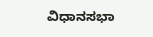ವಿಧಾನಸಭಾ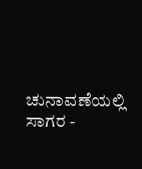ಚುನಾವಣೆಯಲ್ಲಿ ಸಾಗರ -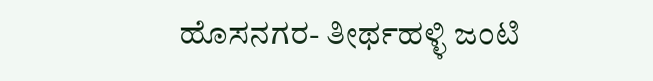ಹೊಸನಗರ- ತೀರ್ಥಹಳ್ಳಿ ಜಂಟಿ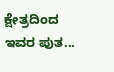ಕ್ಷೇತ್ರದಿಂದ ಇವರ ಪುತ...